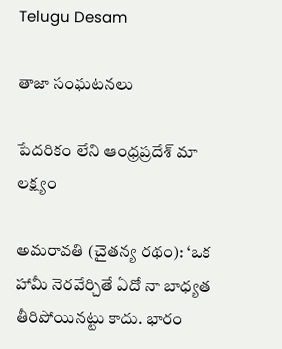Telugu Desam

తాజా సంఘటనలు

పేదరికం లేని ఆంధ్రప్రదేశ్‌ మా లక్ష్యం

అమరావతి (చైతన్య రథం): ‘ఒక హామీ నెరవేర్చితే ఏదో నా బాధ్యత తీరిపోయినట్టు కాదు. భారం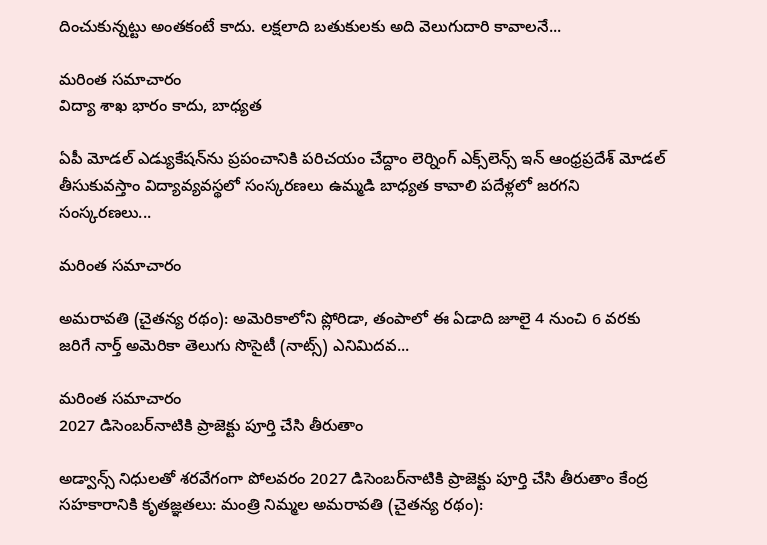దించుకున్నట్టు అంతకంటే కాదు. లక్షలాది బతుకులకు అది వెలుగుదారి కావాలనే...

మరింత సమాచారం
విద్యా శాఖ భారం కాదు, బాధ్యత

ఏపీ మోడల్‌ ఎడ్యుకేషన్‌ను ప్రపంచానికి పరిచయం చేద్దాం లెర్నింగ్‌ ఎక్స్‌లెన్స్‌ ఇన్‌ ఆంధ్రప్రదేశ్‌ మోడల్‌ తీసుకువస్తాం విద్యావ్యవస్థలో సంస్కరణలు ఉమ్మడి బాధ్యత కావాలి పదేళ్లలో జరగని సంస్కరణలు...

మరింత సమాచారం

అమరావతి (చైతన్య రథం): అమెరికాలోని ప్లోరిడా, తంపాలో ఈ ఏడాది జూలై 4 నుంచి 6 వరకు జరిగే నార్త్‌ అమెరికా తెలుగు సొసైటీ (నాట్స్‌) ఎనిమిదవ...

మరింత సమాచారం
2027 డిసెంబర్‌నాటికి ప్రాజెక్టు పూర్తి చేసి తీరుతాం

అడ్వాన్స్‌ నిధులతో శరవేగంగా పోలవరం 2027 డిసెంబర్‌నాటికి ప్రాజెక్టు పూర్తి చేసి తీరుతాం కేంద్ర సహకారానికి కృతజ్ఞతలు: మంత్రి నిమ్మల అమరావతి (చైతన్య రథం):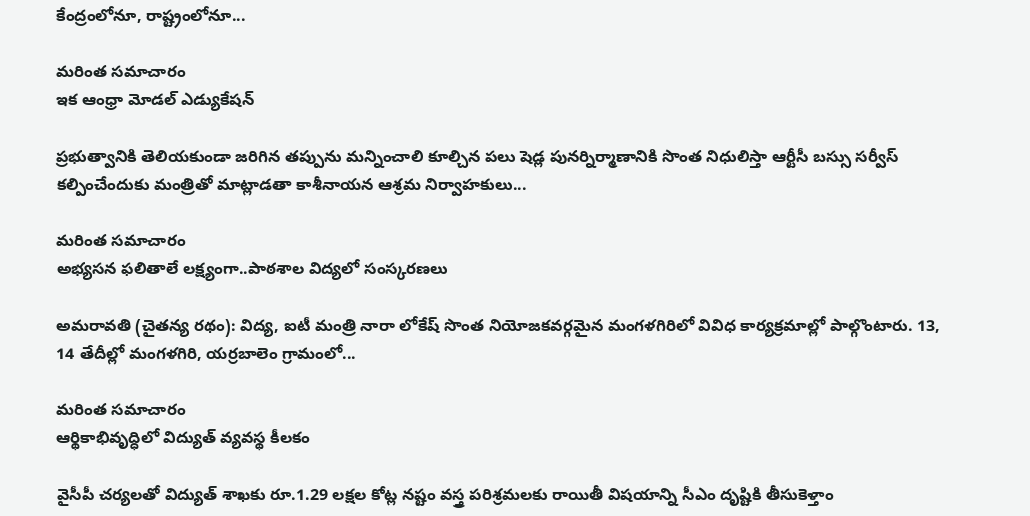కేంద్రంలోనూ, రాష్ట్రంలోనూ...

మరింత సమాచారం
ఇక ఆంధ్రా మోడల్‌ ఎడ్యుకేషన్‌

ప్రభుత్వానికి తెలియకుండా జరిగిన తప్పును మన్నించాలి కూల్చిన పలు షెడ్ల పునర్నిర్మాణానికి సొంత నిధులిస్తా ఆర్టీసీ బస్సు సర్వీస్‌ కల్పించేందుకు మంత్రితో మాట్లాడతా కాశీనాయన ఆశ్రమ నిర్వాహకులు...

మరింత సమాచారం
అభ్యసన ఫలితాలే లక్ష్యంగా..పాఠశాల విద్యలో సంస్కరణలు

అమరావతి (చైతన్య రథం): విద్య, ఐటీ మంత్రి నారా లోకేష్‌ సొంత నియోజకవర్గమైన మంగళగిరిలో వివిధ కార్యక్రమాల్లో పాల్గొంటారు. 13, 14 తేదీల్లో మంగళగిరి, యర్రబాలెం గ్రామంలో...

మరింత సమాచారం
ఆర్థికాభివృద్ధిలో విద్యుత్‌ వ్యవస్థ కీలకం

వైసీపీ చర్యలతో విద్యుత్‌ శాఖకు రూ.1.29 లక్షల కోట్ల నష్టం వస్త్ర పరిశ్రమలకు రాయితీ విషయాన్ని సీఎం దృష్టికి తీసుకెళ్తాం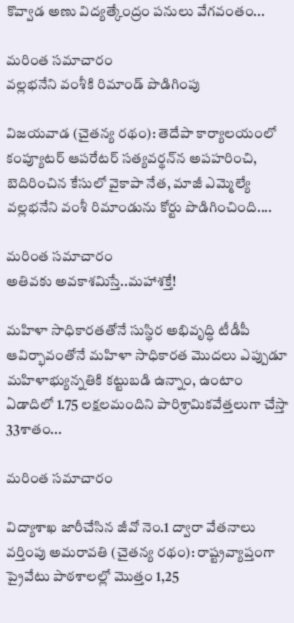కొవ్వాడ అణు విద్యత్కేంద్రం పనులు వేగవంతం...

మరింత సమాచారం
వల్లభనేని వంశీకి రిమాండ్‌ పొడిగింపు

విజయవాడ (చైతన్య రథం): తెదేపా కార్యాలయంలో కంప్యూటర్‌ ఆపరేటర్‌ సత్యవర్థన్‌న అపహరించి, బెదిరించిన కేసులో వైకాపా నేత, మాజీ ఎమ్మెల్యే వల్లభనేని వంశీ రిమాండును కోర్టు పొడిగించింది....

మరింత సమాచారం
అతివకు అవకాశమిస్తే..మహాశక్తే!

మహిళా సాధికారతతోనే సుస్థిర అభివృద్ధి టీడీపీ ఆవిర్భావంతోనే మహిళా సాధికారత మొదలు ఎప్పుడూ మహిళాభ్యున్నతికి కట్టుబడి ఉన్నాం, ఉంటాం ఏడాదిలో 1.75 లక్షలమందిని పారిశ్రామికవేత్తలుగా చేస్తా 33శాతం...

మరింత సమాచారం

విద్యాశాఖ జారీచేసిన జీవో నెం.1 ద్వారా వేతనాలు వర్తింపు అమరావతి (చైతన్య రథం): రాష్ట్రవ్యాప్తంగా ప్రైవేటు పాఠశాలల్లో మొత్తం 1,25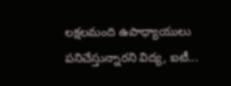లక్షలమంది ఉపాధ్యాయులు పనిచేస్తున్నారని విద్య, ఐటీ...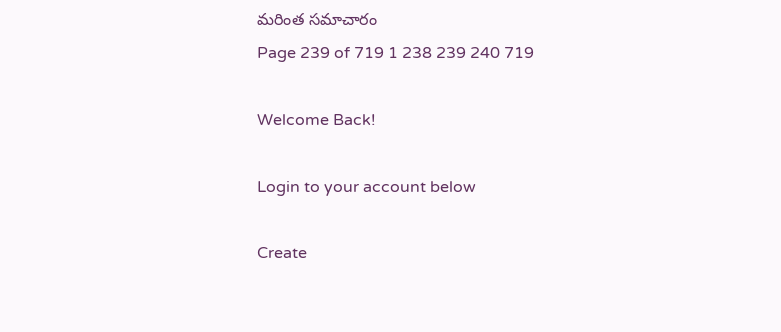మరింత సమాచారం
Page 239 of 719 1 238 239 240 719

Welcome Back!

Login to your account below

Create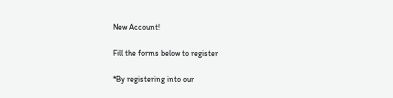New Account!

Fill the forms below to register

*By registering into our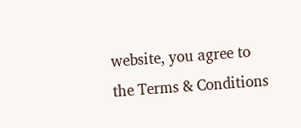website, you agree to the Terms & Conditions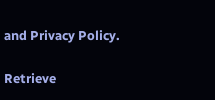and Privacy Policy.

Retrieve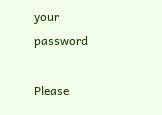your password

Please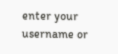enter your username or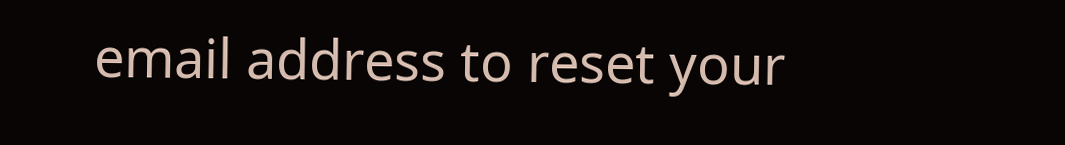email address to reset your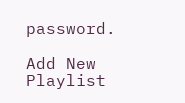password.

Add New Playlist